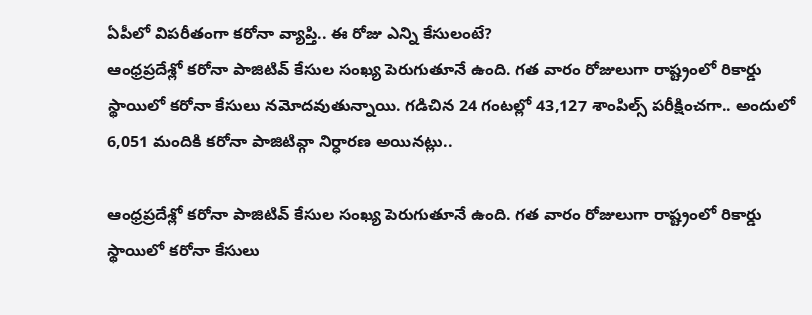ఏపీలో విపరీతంగా కరోనా వ్యాప్తి.. ఈ రోజు ఎన్ని కేసులంటే?
ఆంధ్రప్రదేశ్లో కరోనా పాజిటివ్ కేసుల సంఖ్య పెరుగుతూనే ఉంది. గత వారం రోజులుగా రాష్ట్రంలో రికార్డు స్థాయిలో కరోనా కేసులు నమోదవుతున్నాయి. గడిచిన 24 గంటల్లో 43,127 శాంపిల్స్ పరీక్షించగా.. అందులో 6,051 మందికి కరోనా పాజిటివ్గా నిర్ధారణ అయినట్లు..

ఆంధ్రప్రదేశ్లో కరోనా పాజిటివ్ కేసుల సంఖ్య పెరుగుతూనే ఉంది. గత వారం రోజులుగా రాష్ట్రంలో రికార్డు స్థాయిలో కరోనా కేసులు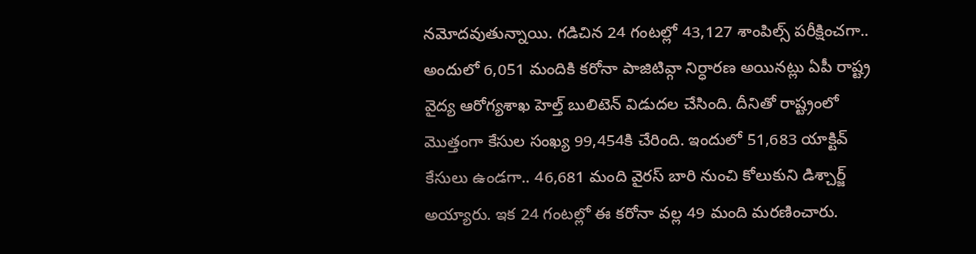నమోదవుతున్నాయి. గడిచిన 24 గంటల్లో 43,127 శాంపిల్స్ పరీక్షించగా.. అందులో 6,051 మందికి కరోనా పాజిటివ్గా నిర్ధారణ అయినట్లు ఏపీ రాష్ట్ర వైద్య ఆరోగ్యశాఖ హెల్త్ బులిటెన్ విడుదల చేసింది. దీనితో రాష్ట్రంలో మొత్తంగా కేసుల సంఖ్య 99,454కి చేరింది. ఇందులో 51,683 యాక్టివ్ కేసులు ఉండగా.. 46,681 మంది వైరస్ బారి నుంచి కోలుకుని డిశ్చార్జ్ అయ్యారు. ఇక 24 గంటల్లో ఈ కరోనా వల్ల 49 మంది మరణించారు.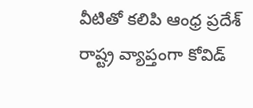వీటితో కలిపి ఆంధ్ర ప్రదేశ్ రాష్ట్ర వ్యాప్తంగా కోవిడ్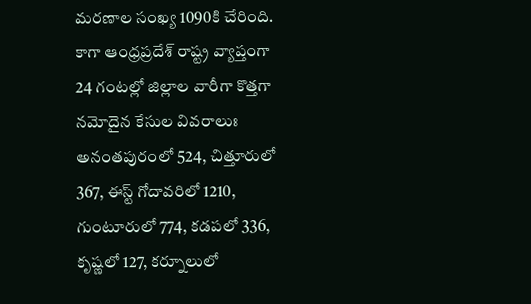మరణాల సంఖ్య 1090కి చేరింది.
కాగా ఆంధ్రప్రదేశ్ రాష్ట్ర వ్యాప్తంగా 24 గంటల్లో జిల్లాల వారీగా కొత్తగా నమోదైన కేసుల వివరాలుః అనంతపురంలో 524, చిత్తూరులో 367, ఈస్ట్ గోదావరిలో 1210, గుంటూరులో 774, కడపలో 336, కృష్ణలో 127, కర్నూలులో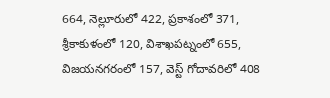664, నెల్లూరులో 422, ప్రకాశంలో 371, శ్రీకాకుళంలో 120, విశాఖపట్నంలో 655, విజయనగరంలో 157, వెస్ట్ గోదావరిలో 408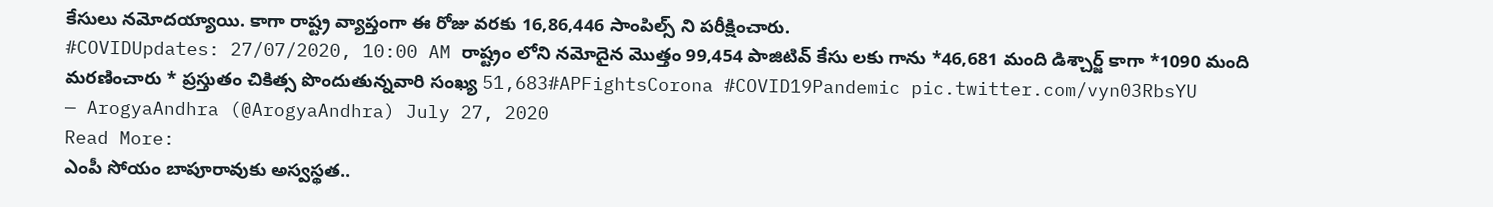కేసులు నమోదయ్యాయి. కాగా రాష్ట్ర వ్యాప్తంగా ఈ రోజు వరకు 16,86,446 సాంపిల్స్ ని పరీక్షించారు.
#COVIDUpdates: 27/07/2020, 10:00 AM రాష్ట్రం లోని నమోదైన మొత్తం 99,454 పాజిటివ్ కేసు లకు గాను *46,681 మంది డిశ్చార్జ్ కాగా *1090 మంది మరణించారు * ప్రస్తుతం చికిత్స పొందుతున్నవారి సంఖ్య 51,683#APFightsCorona #COVID19Pandemic pic.twitter.com/vyn03RbsYU
— ArogyaAndhra (@ArogyaAndhra) July 27, 2020
Read More:
ఎంపీ సోయం బాపూరావుకు అస్వస్థత..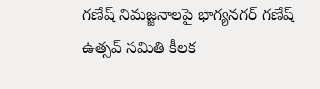గణేష్ నిమజ్జనాలపై భాగ్యనగర్ గణేష్ ఉత్సవ్ సమితి కీలక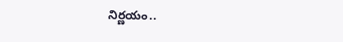నిర్ణయం..